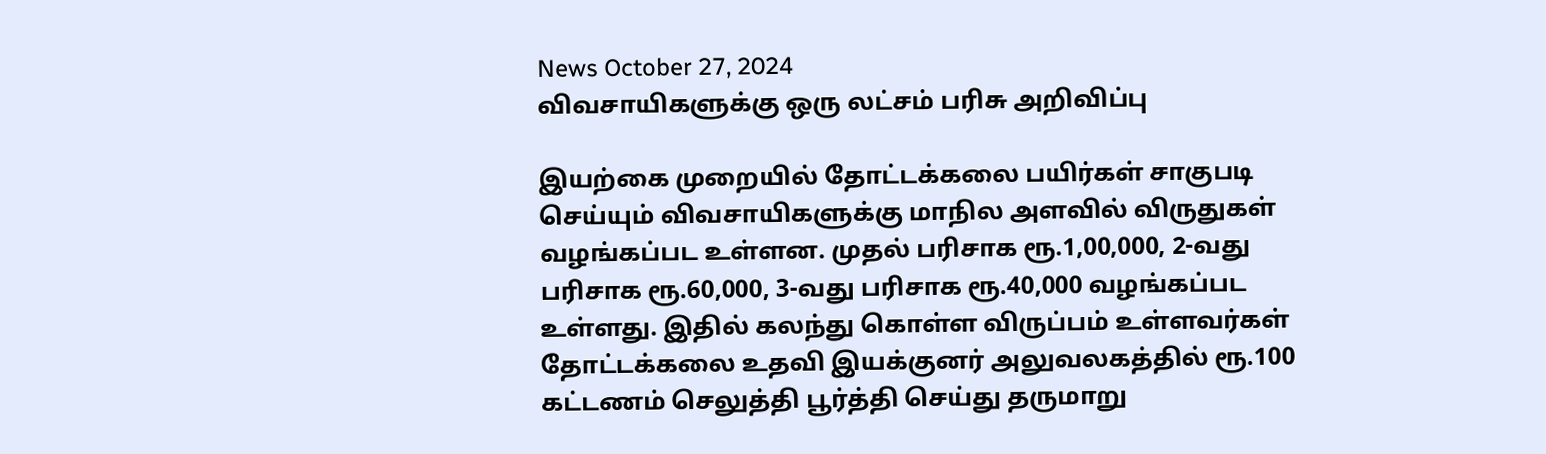News October 27, 2024
விவசாயிகளுக்கு ஒரு லட்சம் பரிசு அறிவிப்பு

இயற்கை முறையில் தோட்டக்கலை பயிர்கள் சாகுபடி செய்யும் விவசாயிகளுக்கு மாநில அளவில் விருதுகள் வழங்கப்பட உள்ளன. முதல் பரிசாக ரூ.1,00,000, 2-வது பரிசாக ரூ.60,000, 3-வது பரிசாக ரூ.40,000 வழங்கப்பட உள்ளது. இதில் கலந்து கொள்ள விருப்பம் உள்ளவர்கள் தோட்டக்கலை உதவி இயக்குனர் அலுவலகத்தில் ரூ.100 கட்டணம் செலுத்தி பூர்த்தி செய்து தருமாறு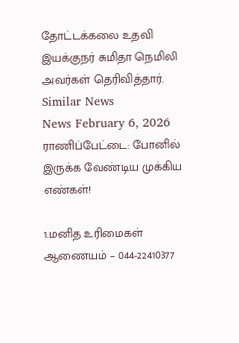தோட்டக்கலை உதவி இயக்குநர் சுமிதா நெமிலி அவர்கள் தெரிவித்தார்.
Similar News
News February 6, 2026
ராணிப்பேட்டை: போனில் இருக்க வேண்டிய முக்கிய எண்கள்!

1.மனித உரிமைகள் ஆணையம் – 044-22410377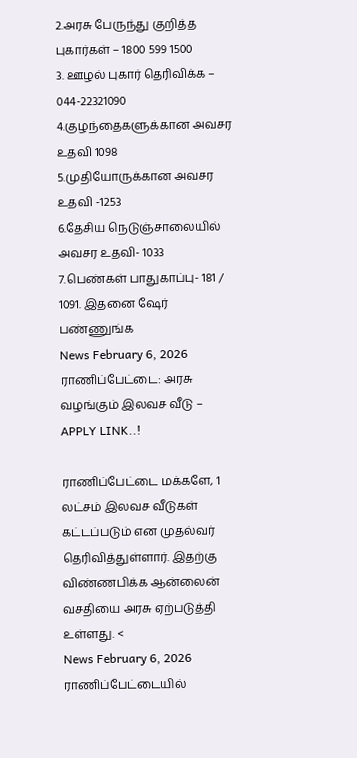2.அரசு பேருந்து குறித்த புகார்கள் – 1800 599 1500
3. ஊழல் புகார் தெரிவிக்க – 044-22321090
4.குழந்தைகளுக்கான அவசர உதவி 1098
5.முதியோருக்கான அவசர உதவி -1253
6.தேசிய நெடுஞ்சாலையில் அவசர உதவி- 1033
7.பெண்கள் பாதுகாப்பு- 181 / 1091. இதனை ஷேர் பண்ணுங்க
News February 6, 2026
ராணிப்பேட்டை: அரசு வழங்கும் இலவச வீடு – APPLY LINK..!

ராணிப்பேட்டை மக்களே, 1 லட்சம் இலவச வீடுகள் கட்டப்படும் என முதல்வர் தெரிவித்துள்ளார். இதற்கு விண்ணபிக்க ஆன்லைன் வசதியை அரசு ஏற்படுத்தி உள்ளது. <
News February 6, 2026
ராணிப்பேட்டையில்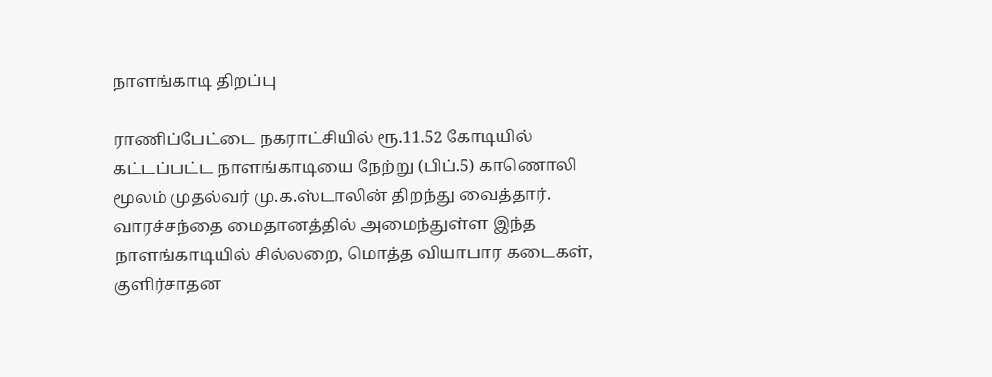நாளங்காடி திறப்பு

ராணிப்பேட்டை நகராட்சியில் ரூ.11.52 கோடியில் கட்டப்பட்ட நாளங்காடியை நேற்று (பிப்.5) காணொலி மூலம் முதல்வர் மு.க.ஸ்டாலின் திறந்து வைத்தார். வாரச்சந்தை மைதானத்தில் அமைந்துள்ள இந்த நாளங்காடியில் சில்லறை, மொத்த வியாபார கடைகள், குளிர்சாதன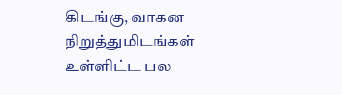கிடங்கு, வாகன நிறுத்துமிடங்கள் உள்ளிட்ட பல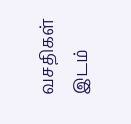வசதிகள் இடம்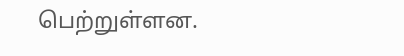பெற்றுள்ளன.